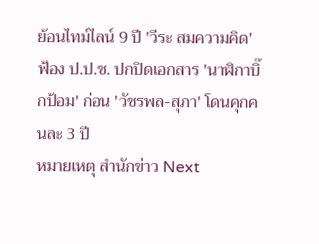ย้อนไทม์ไลน์ 9 ปี 'วีระ สมความคิด' ฟ้อง ป.ป.ช. ปกปิดเอกสาร 'นาฬิกาบิ๊กป้อม' ก่อน 'วัชรพล-สุภา' โดนคุกคนละ 3 ปี
หมายเหตุ สำนักข่าว Next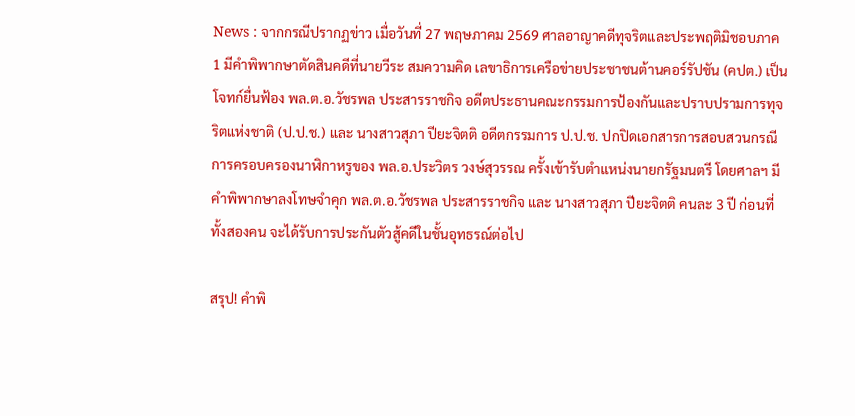News : จากกรณีปรากฏข่าว เมื่อวันที่ 27 พฤษภาคม 2569 ศาลอาญาคดีทุจริตและประพฤติมิชอบภาค 1 มีคำพิพากษาตัดสินคดีที่นายวีระ สมความคิด เลขาธิการเครือข่ายประชาชนต้านคอร์รัปชัน (คปต.) เป็นโจทก์ยื่นฟ้อง พล.ต.อ.วัชรพล ประสารราชกิจ อดีตประธานคณะกรรมการป้องกันและปราบปรามการทุจริตแห่งชาติ (ป.ป.ช.) และ นางสาวสุภา ปียะจิตติ อดีตกรรมการ ป.ป.ช. ปกปิดเอกสารการสอบสวนกรณีการครอบครองนาฬิกาหรูของ พล.อ.ประวิตร วงษ์สุวรรณ ครั้งเข้ารับตำแหน่งนายกรัฐมนตรี โดยศาลฯ มีคำพิพากษาลงโทษจำคุก พล.ต.อ.วัชรพล ประสารราชกิจ และ นางสาวสุภา ปียะจิตติ คนละ 3 ปี ก่อนที่ทั้งสองคน จะได้รับการประกันตัวสู้คดีในชั้นอุทธรณ์ต่อไป

สรุป! คำพิ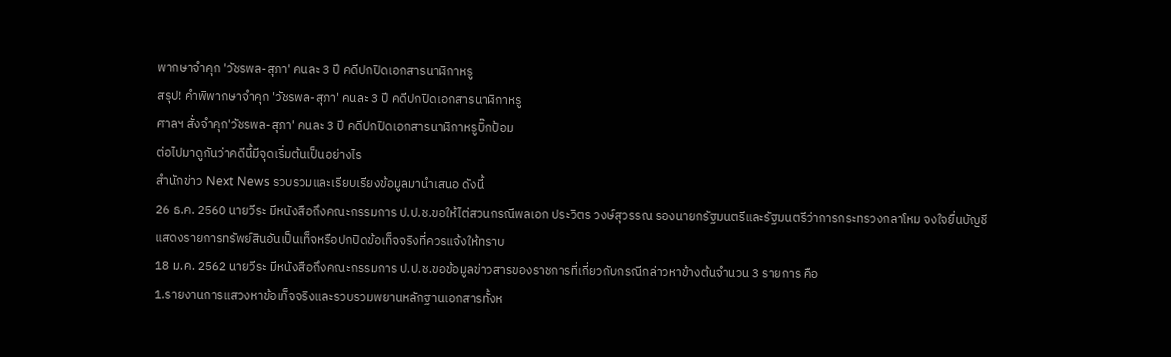พากษาจำคุก 'วัชรพล-สุภา' คนละ 3 ปี คดีปกปิดเอกสารนาฬิกาหรู
สรุป! คำพิพากษาจำคุก 'วัชรพล-สุภา' คนละ 3 ปี คดีปกปิดเอกสารนาฬิกาหรู
ศาลฯ สั่งจำคุก'วัชรพล-สุภา' คนละ 3 ปี คดีปกปิดเอกสารนาฬิกาหรูบิ๊กป้อม
ต่อไปมาดูกันว่าคดีนี้มีจุดเริ่มต้นเป็นอย่างไร
สำนักข่าว Next News รวบรวมและเรียบเรียงข้อมูลมานำเสนอ ดังนี้
26 ธ.ค. 2560 นายวีระ มีหนังสือถึงคณะกรรมการ ป.ป.ช.ขอให้ไต่สวนกรณีพลเอก ประวิตร วงษ์สุวรรณ รองนายกรัฐมนตรีและรัฐมนตรีว่าการกระทรวงกลาโหม จงใจยื่นบัญชีแสดงรายการทรัพย์สินอันเป็นเท็จหรือปกปิดข้อเท็จจริงที่ควรแจ้งให้ทราบ
18 ม.ค. 2562 นายวีระ มีหนังสือถึงคณะกรรมการ ป.ป.ช.ขอข้อมูลข่าวสารของราชการที่เกี่ยวกับกรณีกล่าวหาข้างต้นจํานวน 3 รายการ คือ
1.รายงานการแสวงหาข้อเท็จจริงและรวบรวมพยานหลักฐานเอกสารทั้งห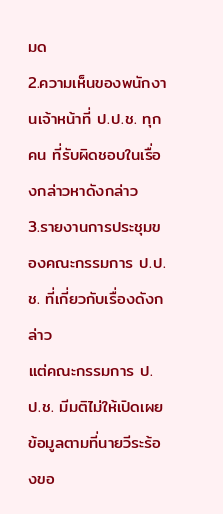มด
2.ความเห็นของพนักงานเจ้าหน้าที่ ป.ป.ช. ทุกคน ที่รับผิดชอบในเรื่องกล่าวหาดังกล่าว
3.รายงานการประชุมของคณะกรรมการ ป.ป.ช. ที่เกี่ยวกับเรื่องดังกล่าว
แต่คณะกรรมการ ป.ป.ช. มีมติไม่ให้เปิดเผยข้อมูลตามที่นายวีระร้องขอ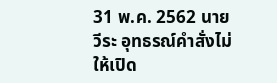31 พ.ค. 2562 นายวีระ อุทธรณ์คำสั่งไม่ให้เปิด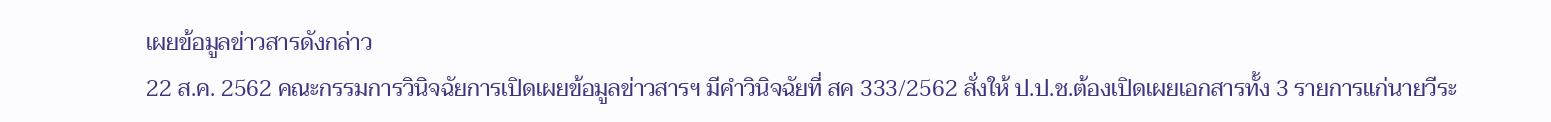เผยข้อมูลข่าวสารดังกล่าว
22 ส.ค. 2562 คณะกรรมการวินิจฉัยการเปิดเผยข้อมูลข่าวสารฯ มีคำวินิจฉัยที่ สค 333/2562 สั่งให้ ป.ป.ช.ต้องเปิดเผยเอกสารทั้ง 3 รายการแก่นายวีระ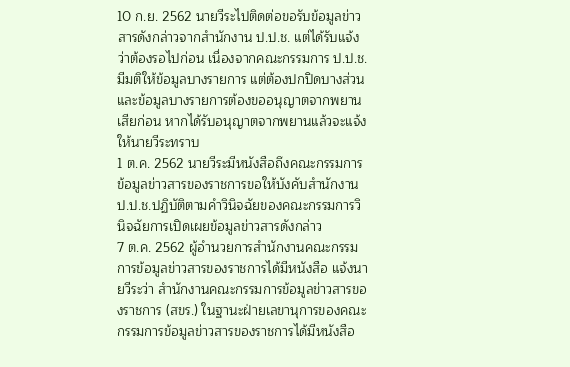10 ก.ย. 2562 นายวีระไปติดต่อขอรับข้อมูลข่าวสารดังกล่าวจากสำนักงาน ป.ป.ช. แต่ได้รับแจ้งว่าต้องรอไปก่อน เนื่องจากคณะกรรมการ ป.ป.ช. มีมติให้ข้อมูลบางรายการ แต่ต้องปกปิดบางส่วน และข้อมูลบางรายการต้องขออนุญาตจากพยานเสียก่อน หากได้รับอนุญาตจากพยานแล้วจะแจ้งให้นายวีระทราบ
1 ต.ค. 2562 นายวีระมีหนังสือถึงคณะกรรมการข้อมูลข่าวสารของราชการขอให้บังคับสำนักงาน ป.ป.ช.ปฏิบัติตามคำวินิจฉัยของคณะกรรมการวินิจฉัยการเปิดเผยข้อมูลข่าวสารดังกล่าว
7 ต.ค. 2562 ผู้อำนวยการสำนักงานคณะกรรมการข้อมูลข่าวสารของราชการได้มีหนังสือ แจ้งนายวีระว่า สำนักงานคณะกรรมการข้อมูลข่าวสารของราชการ (สขร.) ในฐานะฝ่ายเลขานุการของคณะกรรมการข้อมูลข่าวสารของราชการได้มีหนังสือ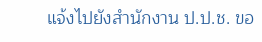แจ้งไปยังสำนักงาน ป.ป.ช. ขอ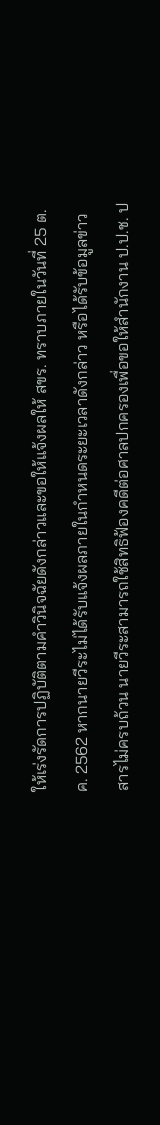ให้เร่งรัดการปฏิบัติตามคำวินิจฉัยดังกล่าวและขอให้แจ้งผลให้ สขร. ทราบภายในวันที่ 25 ต.ค. 2562 หากนายวีระไม่ได้รับแจ้งผลภายในกำหนดระยะเวลาดังกล่าว หรือได้รับข้อมูลข่าวสารไม่ครบถ้วน นายวีระสามารถใช้สิทธิฟ้องคดีต่อศาลปกครองเพื่อขอให้สำนักงาน ป.ป.ช. ป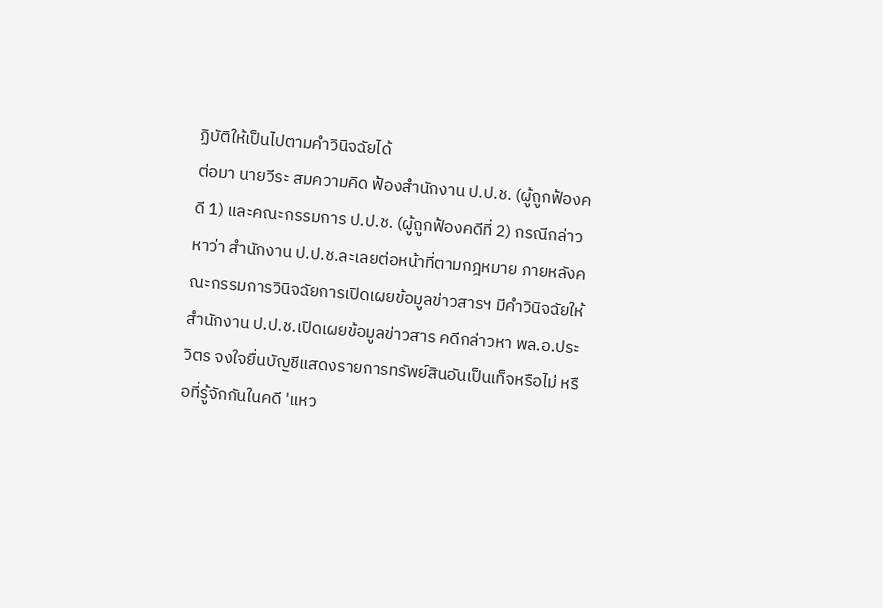ฏิบัติให้เป็นไปตามคำวินิจฉัยได้
ต่อมา นายวีระ สมความคิด ฟ้องสำนักงาน ป.ป.ช. (ผู้ถูกฟ้องคดี 1) และคณะกรรมการ ป.ป.ช. (ผู้ถูกฟ้องคดีที่ 2) กรณีกล่าวหาว่า สำนักงาน ป.ป.ช.ละเลยต่อหน้าที่ตามกฎหมาย ภายหลังคณะกรรมการวินิจฉัยการเปิดเผยข้อมูลข่าวสารฯ มีคำวินิจฉัยให้สำนักงาน ป.ป.ช.เปิดเผยข้อมูลข่าวสาร คดีกล่าวหา พล.อ.ประวิตร จงใจยื่นบัญชีแสดงรายการทรัพย์สินอันเป็นเท็จหรือไม่ หรือที่รู้จักกันในคดี 'แหว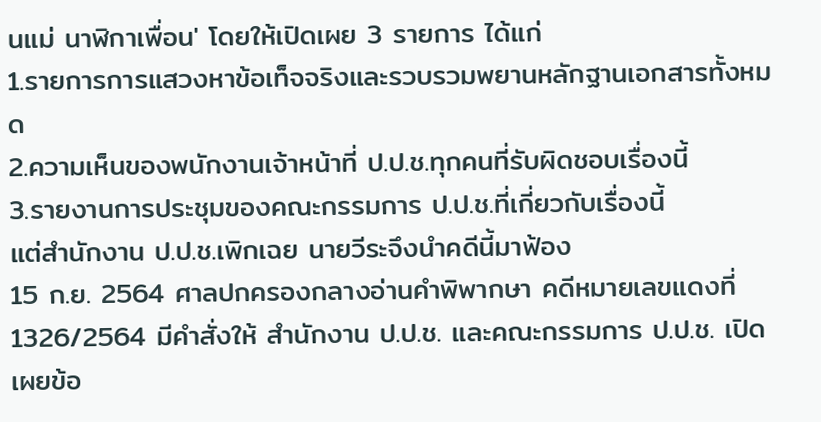นแม่ นาฬิกาเพื่อน' โดยให้เปิดเผย 3 รายการ ได้แก่
1.รายการการแสวงหาข้อเท็จจริงและรวบรวมพยานหลักฐานเอกสารทั้งหมด
2.ความเห็นของพนักงานเจ้าหน้าที่ ป.ป.ช.ทุกคนที่รับผิดชอบเรื่องนี้
3.รายงานการประชุมของคณะกรรมการ ป.ป.ช.ที่เกี่ยวกับเรื่องนี้
แต่สำนักงาน ป.ป.ช.เพิกเฉย นายวีระจึงนำคดีนี้มาฟ้อง
15 ก.ย. 2564 ศาลปกครองกลางอ่านคำพิพากษา คดีหมายเลขแดงที่ 1326/2564 มีคำสั่งให้ สำนักงาน ป.ป.ช. และคณะกรรมการ ป.ป.ช. เปิดเผยข้อ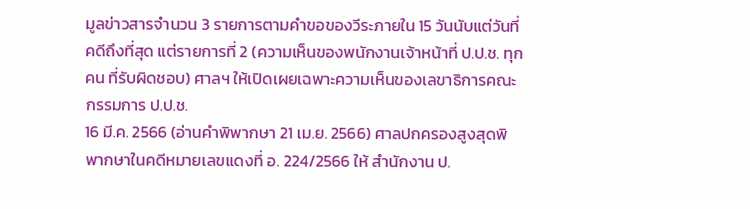มูลข่าวสารจำนวน 3 รายการตามคำขอของวีระภายใน 15 วันนับแต่วันที่คดีถึงที่สุด แต่รายการที่ 2 (ความเห็นของพนักงานเจ้าหน้าที่ ป.ป.ช. ทุกคน ที่รับผิดชอบ) ศาลฯ ให้เปิดเผยเฉพาะความเห็นของเลขาธิการคณะกรรมการ ป.ป.ช.
16 มี.ค. 2566 (อ่านคำพิพากษา 21 เม.ย. 2566) ศาลปกครองสูงสุดพิพากษาในคดีหมายเลขแดงที่ อ. 224/2566 ให้ สำนักงาน ป.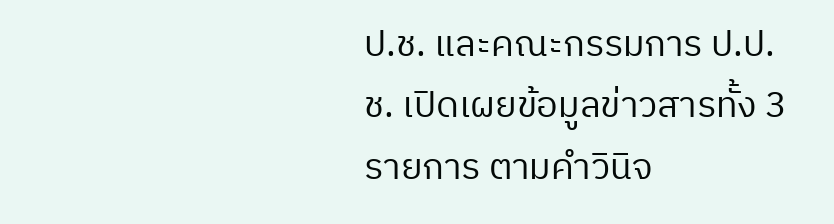ป.ช. และคณะกรรมการ ป.ป.ช. เปิดเผยข้อมูลข่าวสารทั้ง 3 รายการ ตามคําวินิจ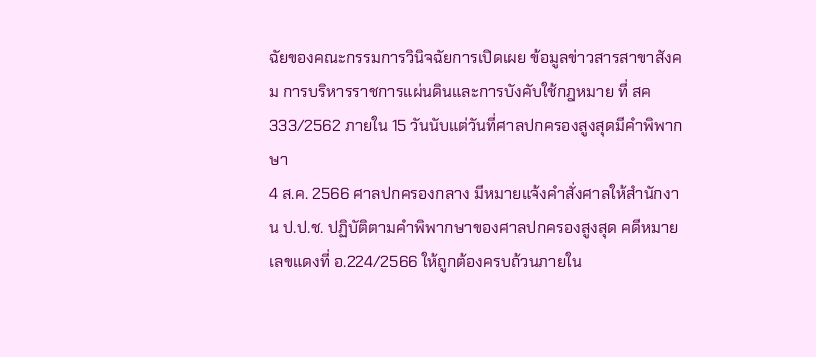ฉัยของคณะกรรมการวินิจฉัยการเปิดเผย ข้อมูลข่าวสารสาขาสังคม การบริหารราชการแผ่นดินและการบังคับใช้กฎหมาย ที่ สค 333/2562 ภายใน 15 วันนับแต่วันที่ศาลปกครองสูงสุดมีคําพิพากษา
4 ส.ค. 2566 ศาลปกครองกลาง มีหมายแจ้งคำสั่งศาลให้สำนักงาน ป.ป.ช. ปฏิบัติตามคำพิพากษาของศาลปกครองสูงสุด คดีหมายเลขแดงที่ อ.224/2566 ให้ถูกต้องครบถ้วนภายใน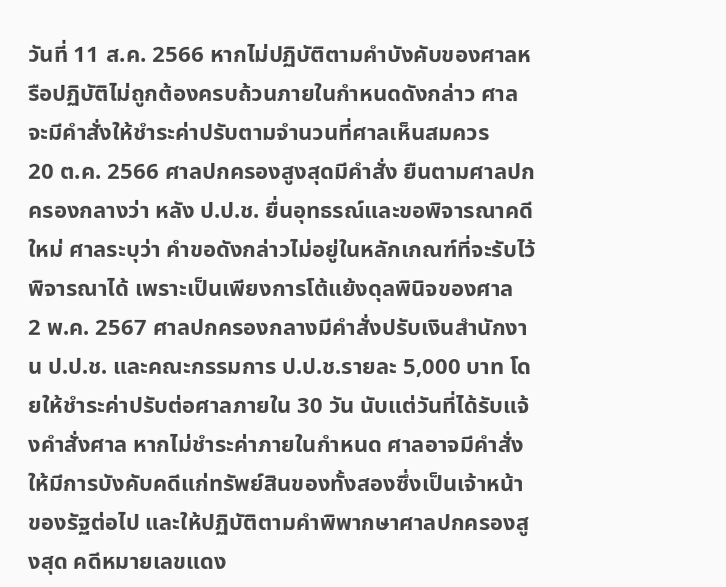วันที่ 11 ส.ค. 2566 หากไม่ปฏิบัติตามคำบังคับของศาลหรือปฏิบัติไม่ถูกต้องครบถ้วนภายในกำหนดดังกล่าว ศาลจะมีคำสั่งให้ชำระค่าปรับตามจำนวนที่ศาลเห็นสมควร
20 ต.ค. 2566 ศาลปกครองสูงสุดมีคำสั่ง ยืนตามศาลปกครองกลางว่า หลัง ป.ป.ช. ยื่นอุทธรณ์และขอพิจารณาคดีใหม่ ศาลระบุว่า คำขอดังกล่าวไม่อยู่ในหลักเกณฑ์ที่จะรับไว้พิจารณาได้ เพราะเป็นเพียงการโต้แย้งดุลพินิจของศาล
2 พ.ค. 2567 ศาลปกครองกลางมีคำสั่งปรับเงินสำนักงาน ป.ป.ช. และคณะกรรมการ ป.ป.ช.รายละ 5,000 บาท โดยให้ชำระค่าปรับต่อศาลภายใน 30 วัน นับแต่วันที่ได้รับแจ้งคำสั่งศาล หากไม่ชำระค่าภายในกำหนด ศาลอาจมีคำสั่งให้มีการบังคับคดีแก่ทรัพย์สินของทั้งสองซึ่งเป็นเจ้าหน้าของรัฐต่อไป และให้ปฏิบัติตามคำพิพากษาศาลปกครองสูงสุด คดีหมายเลขแดง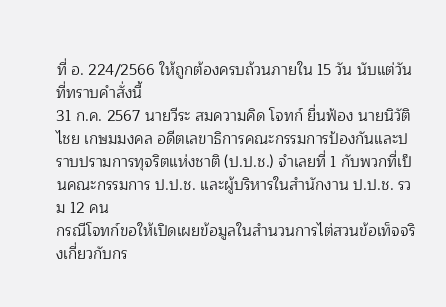ที่ อ. 224/2566 ให้ถูกต้องครบถ้วนภายใน 15 วัน นับแต่วันที่ทราบคำสั่งนี้
31 ก.ค. 2567 นายวีระ สมความคิด โจทก์ ยื่นฟ้อง นายนิวัติไชย เกษมมงคล อดีตเลขาธิการคณะกรรมการป้องกันและปราบปรามการทุจริตแห่งชาติ (ป.ป.ช.) จำเลยที่ 1 กับพวกที่เป็นคณะกรรมการ ป.ป.ช. และผู้บริหารในสำนักงาน ป.ป.ช. รวม 12 คน
กรณีโจทก์ขอให้เปิดเผยข้อมูลในสำนวนการไต่สวนข้อเท็จจริงเกี่ยวกับกร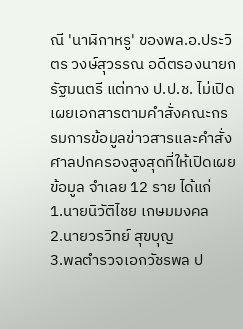ณี 'นาฬิกาหรู' ของพล.อ.ประวิตร วงษ์สุวรรณ อดีตรองนายกรัฐมนตรี แต่ทาง ป.ป.ช. ไม่เปิดเผยเอกสารตามคำสั่งคณะกรรมการข้อมูลข่าวสารและคำสั่งศาลปกครองสูงสุดที่ให้เปิดเผยข้อมูล จำเลย 12 ราย ได้แก่
1.นายนิวัติไชย เกษมมงคล
2.นายวรวิทย์ สุขบุญ
3.พลตำรวจเอกวัชรพล ป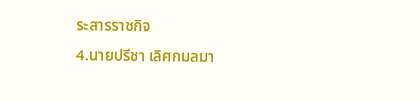ระสารราชกิจ
4.นายปรีชา เลิศกมลมา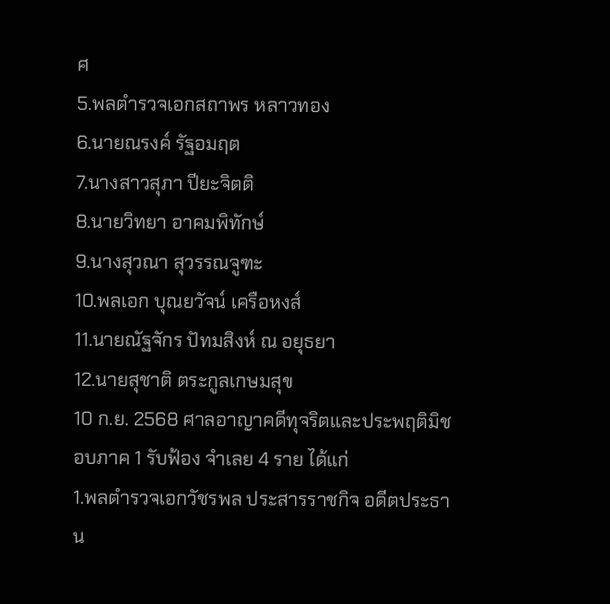ศ
5.พลตำรวจเอกสถาพร หลาวทอง
6.นายณรงค์ รัฐอมฤต
7.นางสาวสุภา ปียะจิตติ
8.นายวิทยา อาคมพิทักษ์
9.นางสุวณา สุวรรณจูฑะ
10.พลเอก บุณยวัจน์ เครือหงส์
11.นายณัฐจักร ปัทมสิงห์ ณ อยุธยา
12.นายสุชาติ ตระกูลเกษมสุข
10 ก.ย. 2568 ศาลอาญาคดีทุจริตและประพฤติมิชอบภาค 1 รับฟ้อง จำเลย 4 ราย ได้แก่
1.พลตำรวจเอกวัชรพล ประสารราชกิจ อดีตประธาน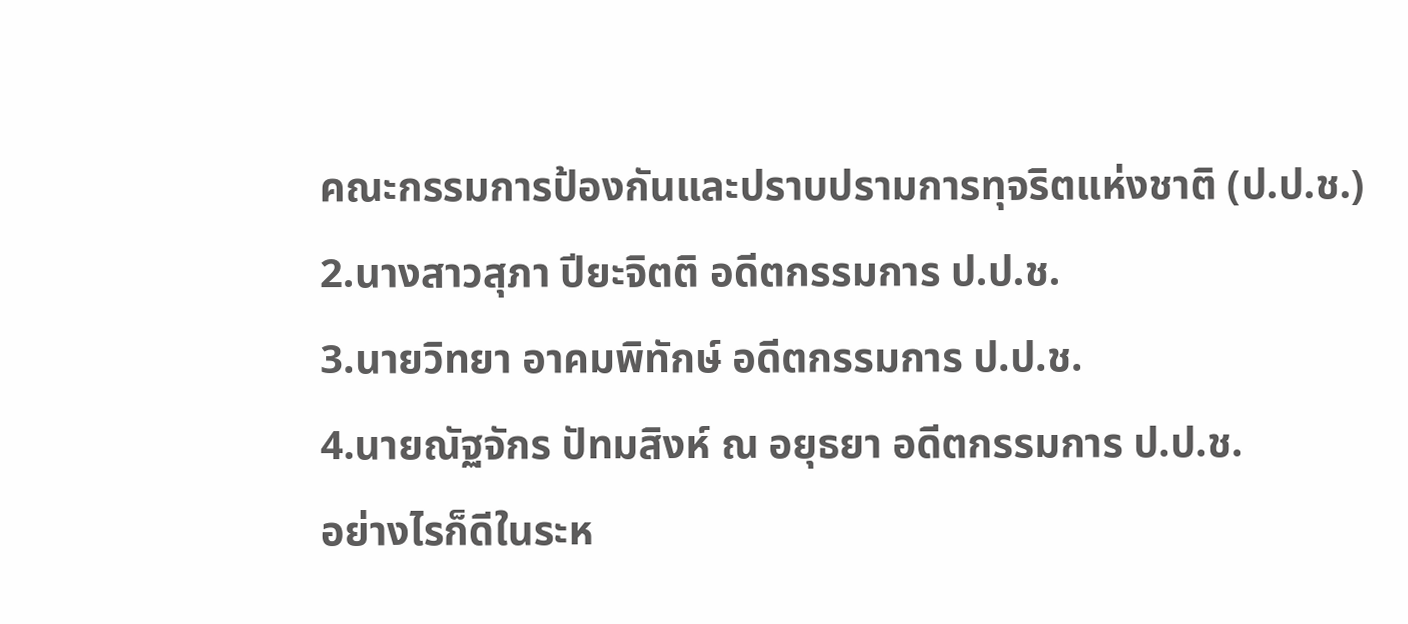คณะกรรมการป้องกันและปราบปรามการทุจริตแห่งชาติ (ป.ป.ช.)
2.นางสาวสุภา ปียะจิตติ อดีตกรรมการ ป.ป.ช.
3.นายวิทยา อาคมพิทักษ์ อดีตกรรมการ ป.ป.ช.
4.นายณัฐจักร ปัทมสิงห์ ณ อยุธยา อดีตกรรมการ ป.ป.ช.
อย่างไรก็ดีในระห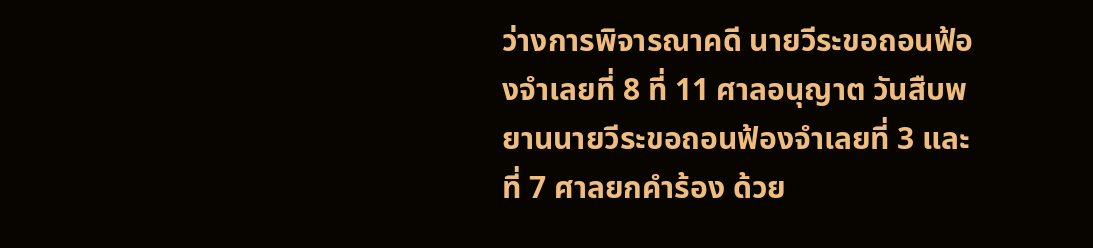ว่างการพิจารณาคดี นายวีระขอถอนฟ้องจำเลยที่ 8 ที่ 11 ศาลอนุญาต วันสืบพยานนายวีระขอถอนฟ้องจำเลยที่ 3 และที่ 7 ศาลยกคำร้อง ด้วย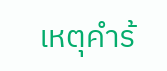เหตุคำร้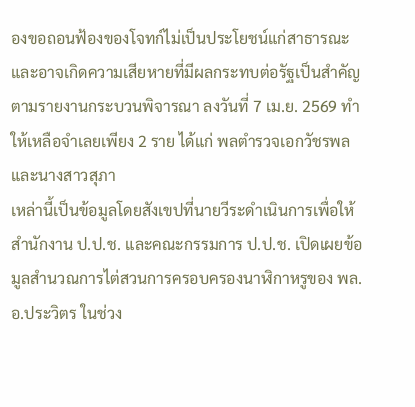องขอถอนฟ้องของโจทก์ไม่เป็นประโยชน์แก่สาธารณะ และอาจเกิดความเสียหายที่มีผลกระทบต่อรัฐเป็นสำคัญ ตามรายงานกระบวนพิจารณา ลงวันที่ 7 เม.ย. 2569 ทำให้เหลือจำเลยเพียง 2 ราย ได้แก่ พลตำรวจเอกวัชรพลและนางสาวสุภา
เหล่านี้เป็นข้อมูลโดยสังเขปที่นายวีระดำเนินการเพื่อให้สำนักงาน ป.ป.ช. และคณะกรรมการ ป.ป.ช. เปิดเผยข้อมูลสำนวณการไต่สวนการครอบครองนาฬิกาหรูของ พล.อ.ประวิตร ในช่วง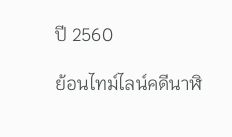ปี 2560

ย้อนไทม์ไลน์คดีนาฬิ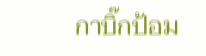กาบิ๊กป้อม